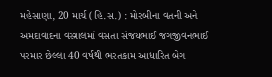મહેસાણા, 20 માર્ચ (હિ.સ.) : મોરબીના વતની અને અમદાવાદના વસ્ત્રાલમાં વસતા સંજયભાઈ જગજીવનભાઈ પરમાર છેલ્લા 40 વર્ષથી ભરતકામ આધારિત બેગ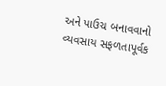અને પાઉચ બનાવવાનો વ્યવસાય સફળતાપૂર્વક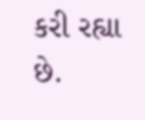કરી રહ્યા છે.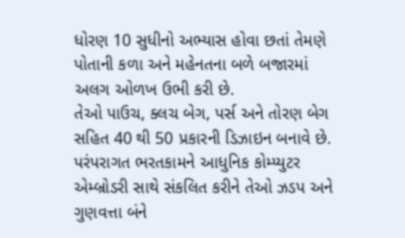ધોરણ 10 સુધીનો અભ્યાસ હોવા છતાં તેમણે પોતાની કળા અને મહેનતના બળે બજારમાં અલગ ઓળખ ઉભી કરી છે.
તેઓ પાઉચ, ક્લચ બેગ, પર્સ અને તોરણ બેગ સહિત 40 થી 50 પ્રકારની ડિઝાઇન બનાવે છે. પરંપરાગત ભરતકામને આધુનિક કોમ્પ્યુટર એમ્બ્રોડરી સાથે સંકલિત કરીને તેઓ ઝડપ અને ગુણવત્તા બંને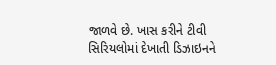જાળવે છે. ખાસ કરીને ટીવી સિરિયલોમાં દેખાતી ડિઝાઇનને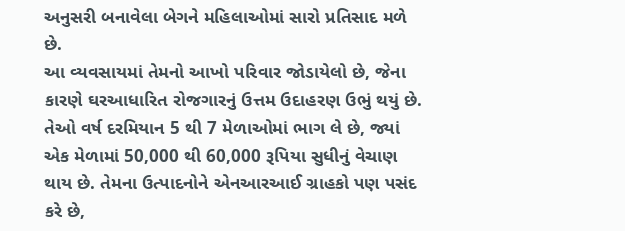અનુસરી બનાવેલા બેગને મહિલાઓમાં સારો પ્રતિસાદ મળે છે.
આ વ્યવસાયમાં તેમનો આખો પરિવાર જોડાયેલો છે, જેના કારણે ઘરઆધારિત રોજગારનું ઉત્તમ ઉદાહરણ ઉભું થયું છે. તેઓ વર્ષ દરમિયાન 5 થી 7 મેળાઓમાં ભાગ લે છે, જ્યાં એક મેળામાં 50,000 થી 60,000 રૂપિયા સુધીનું વેચાણ થાય છે. તેમના ઉત્પાદનોને એનઆરઆઈ ગ્રાહકો પણ પસંદ કરે છે,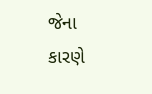જેના કારણે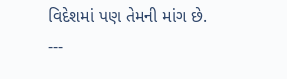વિદેશમાં પણ તેમની માંગ છે.
---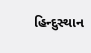હિન્દુસ્થાન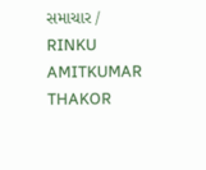સમાચાર / RINKU AMITKUMAR THAKOR